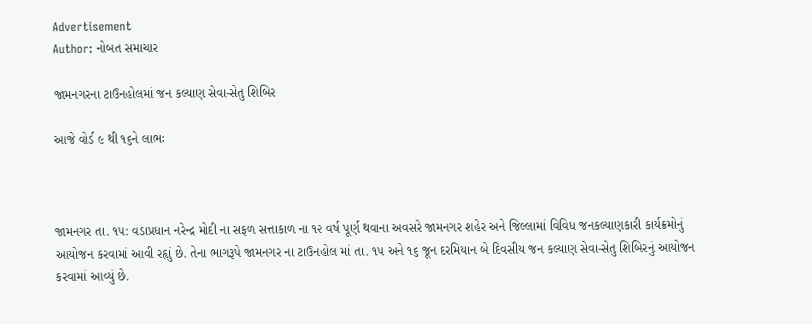Advertisement
Author: નોબત સમાચાર

જામનગરના ટાઉનહોલમાં જન કલ્યાણ સેવા-સેતુ શિબિર

આજે વોર્ડ ૯ થી ૧૬ને લાભઃ



જામનગર તા. ૧૫: વડાપ્રધાન નરેન્દ્ર મોદી ના સફળ સત્તાકાળ ના ૧૨ વર્ષ પૂર્ણ થવાના અવસરે જામનગર શહેર અને જિલ્લામાં વિવિધ જનકલ્યાણકારી કાર્યક્રમોનું આયોજન કરવામાં આવી રહૃાું છે. તેના ભાગરૂપે જામનગર ના ટાઉનહોલ માં તા. ૧૫ અને ૧૬ જૂન દરમિયાન બે દિવસીય જન કલ્યાણ સેવા-સેતુ શિબિરનું આયોજન કરવામાં આવ્યું છે.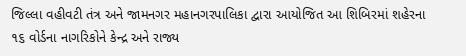જિલ્લા વહીવટી તંત્ર અને જામનગર મહાનગરપાલિકા દ્વારા આયોજિત આ શિબિરમાં શહેરના ૧૬ વોર્ડના નાગરિકોને કેન્દ્ર અને રાજ્ય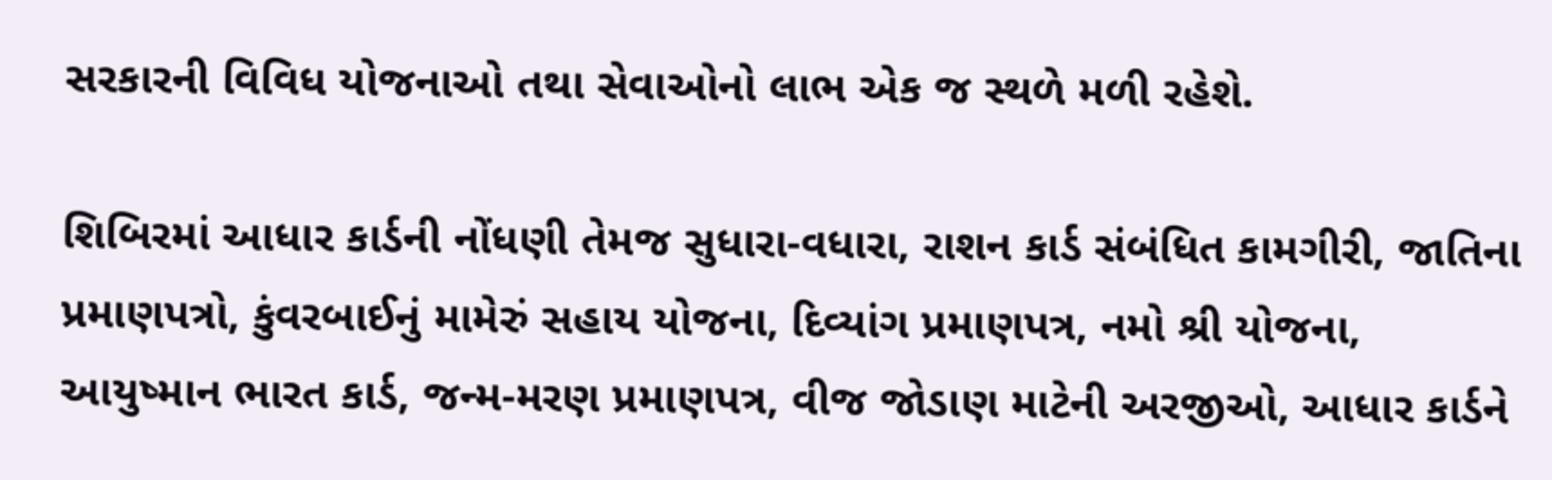સરકારની વિવિધ યોજનાઓ તથા સેવાઓનો લાભ એક જ સ્થળે મળી રહેશે.

શિબિરમાં આધાર કાર્ડની નોંધણી તેમજ સુધારા-વધારા, રાશન કાર્ડ સંબંધિત કામગીરી, જાતિના પ્રમાણપત્રો, કુંવરબાઈનું મામેરું સહાય યોજના, દિવ્યાંગ પ્રમાણપત્ર, નમો શ્રી યોજના, આયુષ્માન ભારત કાર્ડ, જન્મ-મરણ પ્રમાણપત્ર, વીજ જોડાણ માટેની અરજીઓ, આધાર કાર્ડને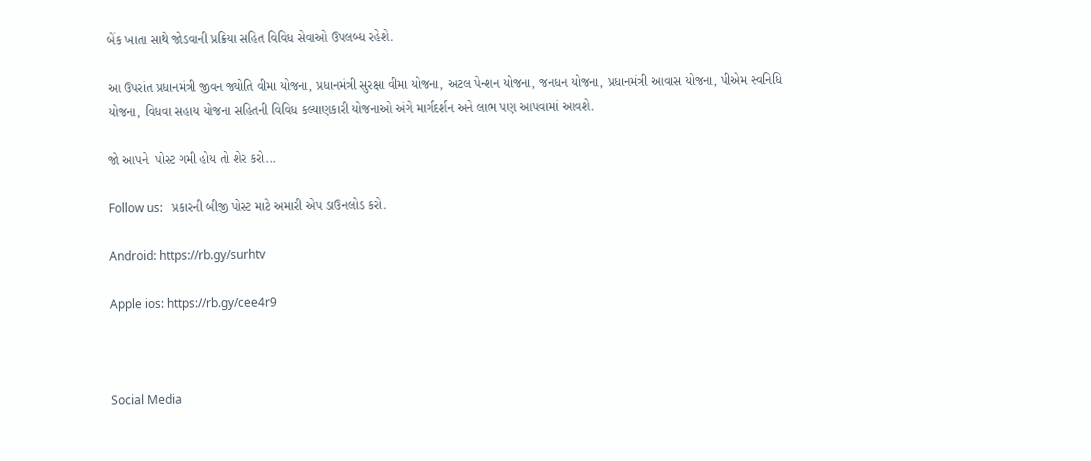બેંક ખાતા સાથે જોડવાની પ્રક્રિયા સહિત વિવિધ સેવાઓ ઉપલબ્ધ રહેશે.

આ ઉપરાંત પ્રધાનમંત્રી જીવન જ્યોતિ વીમા યોજના, પ્રધાનમંત્રી સુરક્ષા વીમા યોજના, અટલ પેન્શન યોજના, જનધન યોજના, પ્રધાનમંત્રી આવાસ યોજના, પીએમ સ્વનિધિ યોજના, વિધવા સહાય યોજના સહિતની વિવિધ કલ્યાણકારી યોજનાઓ અંગે માર્ગદર્શન અને લાભ પણ આપવામાં આવશે.

જો આપને  પોસ્ટ ગમી હોય તો શેર કરો...

Follow us:   પ્રકારની બીજી પોસ્ટ માટે અમારી એપ ડાઉનલોડ કરો.

Android: https://rb.gy/surhtv

Apple ios: https://rb.gy/cee4r9



Social Media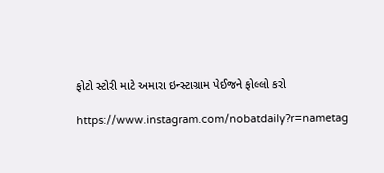ફોટો સ્ટોરી માટે અમારા ઇન્સ્ટાગ્રામ પેઈજને ફોલ્લો કરો

https://www.instagram.com/nobatdaily?r=nametag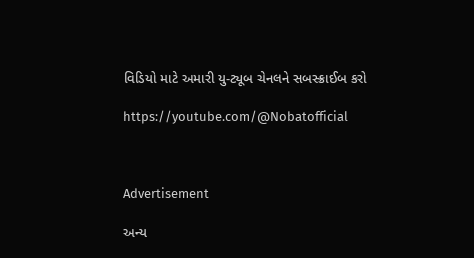વિડિયો માટે અમારી યુ-ટ્યૂબ ચેનલને સબસ્ક્રાઈબ કરો

https://youtube.com/@Nobatofficial



Advertisement

અન્ય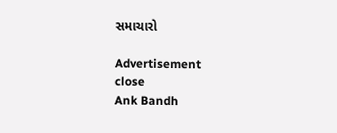સમાચારો

Advertisement
close
Ank Bandh